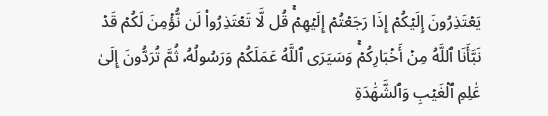يَعۡتَذِرُونَ إِلَيۡكُمۡ إِذَا رَجَعۡتُمۡ إِلَيۡهِمۡۚ قُل لَّا تَعۡتَذِرُواْ لَن نُّؤۡمِنَ لَكُمۡ قَدۡ نَبَّأَنَا ٱللَّهُ مِنۡ أَخۡبَارِكُمۡۚ وَسَيَرَى ٱللَّهُ عَمَلَكُمۡ وَرَسُولُهُۥ ثُمَّ تُرَدُّونَ إِلَىٰ عَٰلِمِ ٱلۡغَيۡبِ وَٱلشَّهَٰدَةِ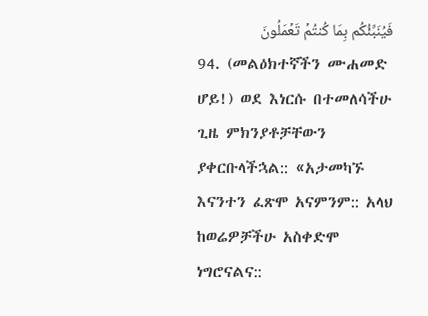فَيُنَبِّئُكُم بِمَا كُنتُمۡ تَعۡمَلُونَ
94. (መልዕክተኛችን ሙሐመድ ሆይ!) ወደ እነርሱ በተመለሳችሁ ጊዜ ምክንያቶቻቸውን ያቀርቡላችኋል:: «አታመካኙ እናንተን ፈጽሞ አናምንም:: አላህ ከወሬዎቻችሁ አስቀድሞ ነግሮናልና::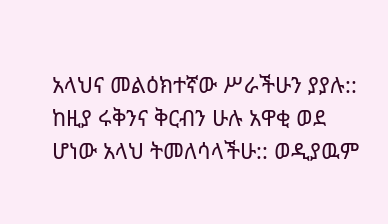አላህና መልዕክተኛው ሥራችሁን ያያሉ:: ከዚያ ሩቅንና ቅርብን ሁሉ አዋቂ ወደ ሆነው አላህ ትመለሳላችሁ:: ወዲያዉም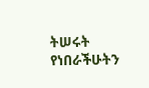ትሠሩት የነበራችሁትን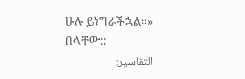ሁሉ ይነግራችኋል።» በላቸው::
التفاسير: